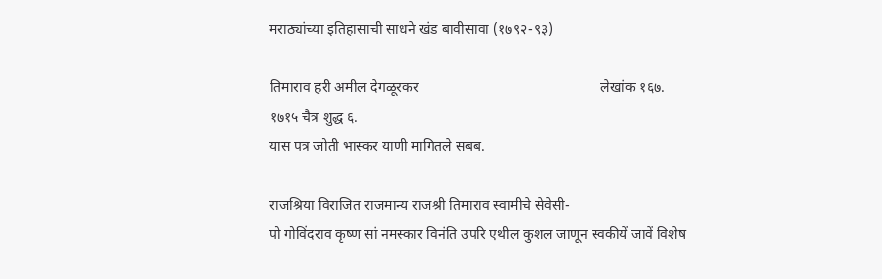मराठ्यांच्या इतिहासाची साधने खंड बावीसावा (१७९२-९३)

तिमाराव हरी अमील देगळूरकर                                                  लेखांक १६७.                                                      १७१५ चैत्र शुद्ध ६.
यास पत्र जोती भास्कर याणी मागितले सबब.

राजश्रिया विराजित राजमान्य राजश्री तिमाराव स्वामीचे सेवेसी-
पो गोविंदराव कृष्ण सां नमस्कार विनंति उपरि एथील कुशल जाणून स्वकीयें जावें विशेष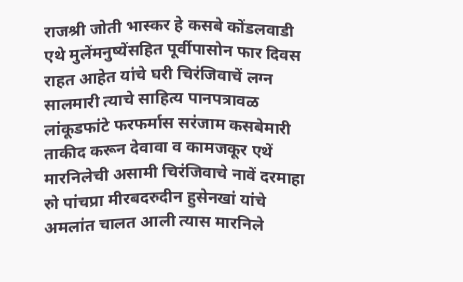राजश्री जोती भास्कर हे कसबे कोंडलवाडी एथे मुलेंमनुष्येंसहित पूर्वीपासोन फार दिवस राहत आहेत यांचे घरी चिरंजिवाचें लग्न सालमारी त्याचे साहित्य पानपत्रावळ लांकूडफांटे फरफर्मास सरंजाम कसबेमारी ताकीद करून देवावा व कामजकूर एथें मारनिलेची असामी चिरंजिवाचे नावें दरमाहा रुो पांचप्रा मीरबदरुदीन हुसेनखां यांचे अमलांत चालत आली त्यास मारनिले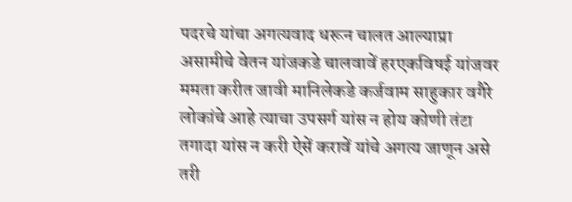पदरचे यांचा अगत्यवाद धरून चालत आल्याप्रा असामीचे वेतन यांजकडे चालवावें हरएकविषई यांजवर ममता करीत जावी मानिलेकडे कर्जवाम साहुकार वगैरे लोकांचे आहे त्याचा उपसर्ग यांस न होय कोणी तंटा तगादा यांस न करी ऐसें करावें यांचे अगत्य जाणून असे तरी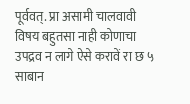पूर्ववत्. प्रा असामी चालवावी विषय बहुतसा नाही कोणाचा उपद्रव न लागे ऐसे करावें रा छ ५ साबान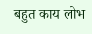बहुत काय लोभ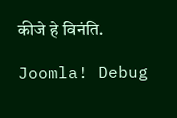कीजे हे विनंति.

Joomla! Debug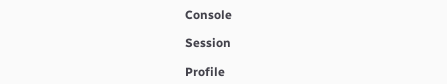Console

Session

Profile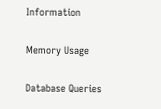Information

Memory Usage

Database Queries